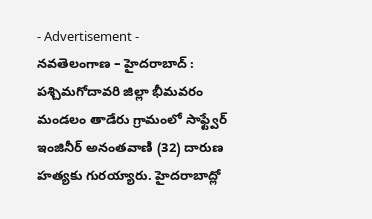- Advertisement -
నవతెలంగాణ – హైదరాబాద్ : పశ్చిమగోదావరి జిల్లా భీమవరం మండలం తాడేరు గ్రామంలో సాఫ్ట్వేర్ ఇంజినీర్ అనంతవాణి (32) దారుణ హత్యకు గురయ్యారు. హైదరాబాద్లో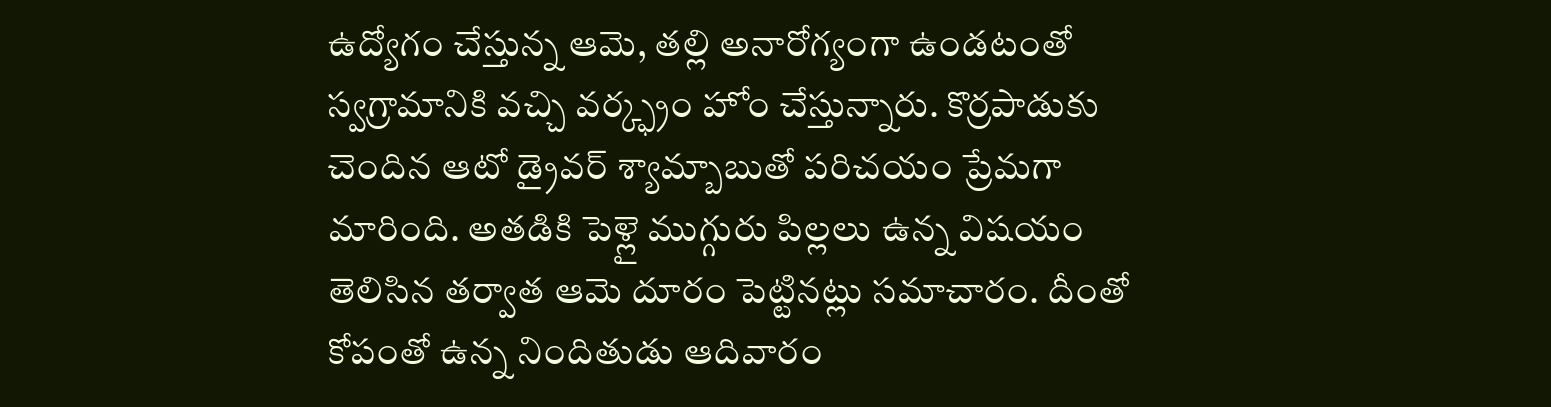ఉద్యోగం చేస్తున్న ఆమె, తల్లి అనారోగ్యంగా ఉండటంతో స్వగ్రామానికి వచ్చి వర్క్ఫ్రం హోం చేస్తున్నారు. కొర్రపాడుకు చెందిన ఆటో డ్రైవర్ శ్యామ్బాబుతో పరిచయం ప్రేమగా మారింది. అతడికి పెళ్లై ముగ్గురు పిల్లలు ఉన్న విషయం తెలిసిన తర్వాత ఆమె దూరం పెట్టినట్లు సమాచారం. దీంతో కోపంతో ఉన్న నిందితుడు ఆదివారం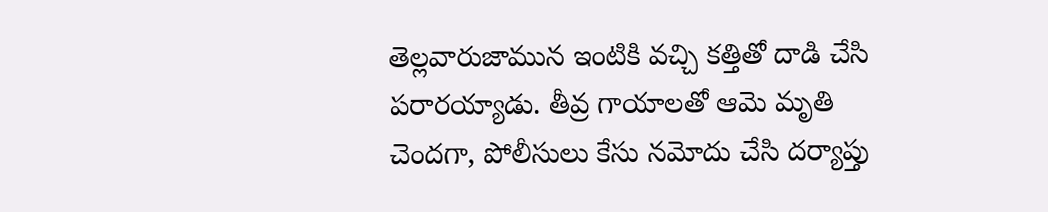తెల్లవారుజామున ఇంటికి వచ్చి కత్తితో దాడి చేసి పరారయ్యాడు. తీవ్ర గాయాలతో ఆమె మృతి చెందగా, పోలీసులు కేసు నమోదు చేసి దర్యాప్తు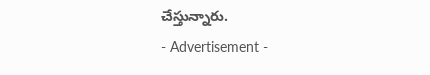చేస్తున్నారు.
- Advertisement -